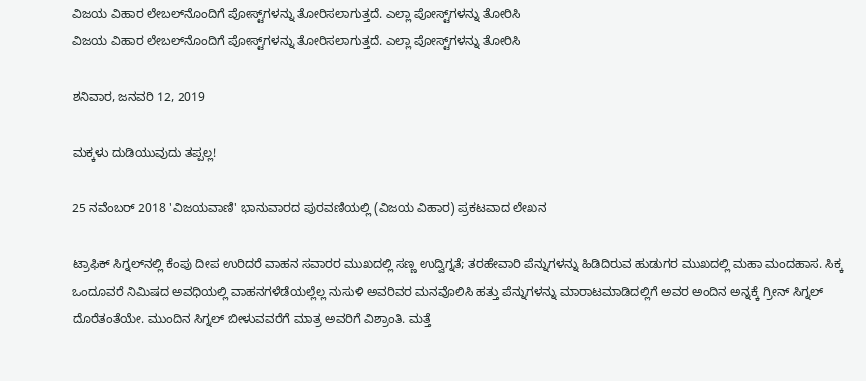ವಿಜಯ ವಿಹಾರ ಲೇಬಲ್‌ನೊಂದಿಗೆ ಪೋಸ್ಟ್‌ಗಳನ್ನು ತೋರಿಸಲಾಗುತ್ತದೆ. ಎಲ್ಲಾ ಪೋಸ್ಟ್‌ಗಳನ್ನು ತೋರಿಸಿ
ವಿಜಯ ವಿಹಾರ ಲೇಬಲ್‌ನೊಂದಿಗೆ ಪೋಸ್ಟ್‌ಗಳನ್ನು ತೋರಿಸಲಾಗುತ್ತದೆ. ಎಲ್ಲಾ ಪೋಸ್ಟ್‌ಗಳನ್ನು ತೋರಿಸಿ

ಶನಿವಾರ, ಜನವರಿ 12, 2019

ಮಕ್ಕಳು ದುಡಿಯುವುದು ತಪ್ಪಲ್ಲ!

25 ನವೆಂಬರ್ 2018 'ವಿಜಯವಾಣಿ' ಭಾನುವಾರದ ಪುರವಣಿಯಲ್ಲಿ (ವಿಜಯ ವಿಹಾರ) ಪ್ರಕಟವಾದ ಲೇಖನ

ಟ್ರಾಫಿಕ್ ಸಿಗ್ನಲ್‌ನಲ್ಲಿ ಕೆಂಪು ದೀಪ ಉರಿದರೆ ವಾಹನ ಸವಾರರ ಮುಖದಲ್ಲಿ ಸಣ್ಣ ಉದ್ವಿಗ್ನತೆ; ತರಹೇವಾರಿ ಪೆನ್ನುಗಳನ್ನು ಹಿಡಿದಿರುವ ಹುಡುಗರ ಮುಖದಲ್ಲಿ ಮಹಾ ಮಂದಹಾಸ. ಸಿಕ್ಕ ಒಂದೂವರೆ ನಿಮಿಷದ ಅವಧಿಯಲ್ಲಿ ವಾಹನಗಳೆಡೆಯಲ್ಲೆಲ್ಲ ನುಸುಳಿ ಅವರಿವರ ಮನವೊಲಿಸಿ ಹತ್ತು ಪೆನ್ನುಗಳನ್ನು ಮಾರಾಟಮಾಡಿದಲ್ಲಿಗೆ ಅವರ ಅಂದಿನ ಅನ್ನಕ್ಕೆ ಗ್ರೀನ್ ಸಿಗ್ನಲ್ ದೊರೆತಂತೆಯೇ. ಮುಂದಿನ ಸಿಗ್ನಲ್ ಬೀಳುವವರೆಗೆ ಮಾತ್ರ ಅವರಿಗೆ ವಿಶ್ರಾಂತಿ. ಮತ್ತೆ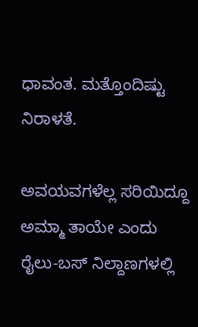ಧಾವಂತ. ಮತ್ತೊಂದಿಷ್ಟು ನಿರಾಳತೆ.

ಅವಯವಗಳೆಲ್ಲ ಸರಿಯಿದ್ದೂ ಅಮ್ಮಾ ತಾಯೇ ಎಂದು ರೈಲು-ಬಸ್ ನಿಲ್ದಾಣಗಳಲ್ಲಿ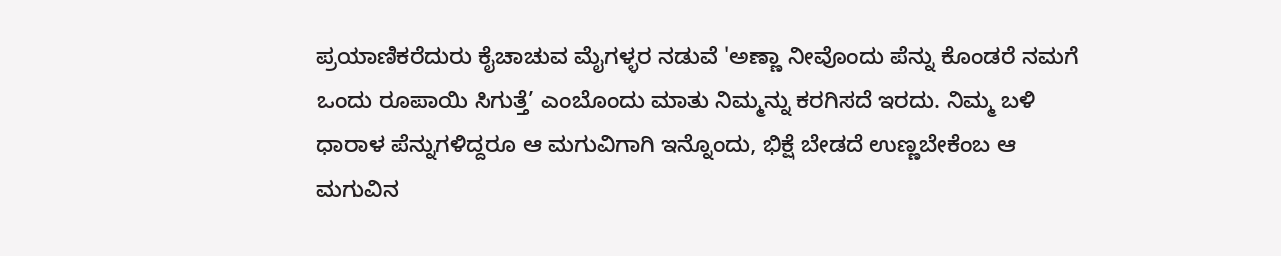ಪ್ರಯಾಣಿಕರೆದುರು ಕೈಚಾಚುವ ಮೈಗಳ್ಳರ ನಡುವೆ 'ಅಣ್ಣಾ ನೀವೊಂದು ಪೆನ್ನು ಕೊಂಡರೆ ನಮಗೆ ಒಂದು ರೂಪಾಯಿ ಸಿಗುತ್ತೆ’ ಎಂಬೊಂದು ಮಾತು ನಿಮ್ಮನ್ನು ಕರಗಿಸದೆ ಇರದು. ನಿಮ್ಮ ಬಳಿ ಧಾರಾಳ ಪೆನ್ನುಗಳಿದ್ದರೂ ಆ ಮಗುವಿಗಾಗಿ ಇನ್ನೊಂದು, ಭಿಕ್ಷೆ ಬೇಡದೆ ಉಣ್ಣಬೇಕೆಂಬ ಆ ಮಗುವಿನ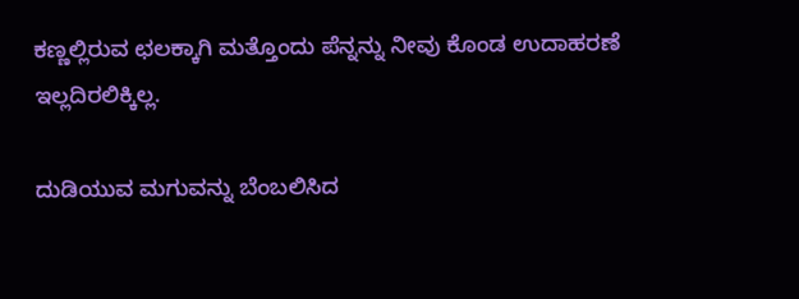ಕಣ್ಣಲ್ಲಿರುವ ಛಲಕ್ಕಾಗಿ ಮತ್ತೊಂದು ಪೆನ್ನನ್ನು ನೀವು ಕೊಂಡ ಉದಾಹರಣೆ ಇಲ್ಲದಿರಲಿಕ್ಕಿಲ್ಲ.

ದುಡಿಯುವ ಮಗುವನ್ನು ಬೆಂಬಲಿಸಿದ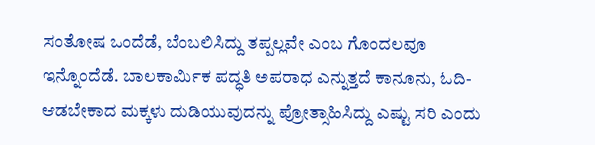ಸಂತೋಷ ಒಂದೆಡೆ, ಬೆಂಬಲಿಸಿದ್ದು ತಪ್ಪಲ್ಲವೇ ಎಂಬ ಗೊಂದಲವೂ ಇನ್ನೊಂದೆಡೆ. ಬಾಲಕಾರ್ಮಿಕ ಪದ್ಧತಿ ಅಪರಾಧ ಎನ್ನುತ್ತದೆ ಕಾನೂನು, ಓದಿ-ಆಡಬೇಕಾದ ಮಕ್ಕಳು ದುಡಿಯುವುದನ್ನು ಪ್ರೋತ್ಸಾಹಿಸಿದ್ದು ಎಷ್ಟು ಸರಿ ಎಂದು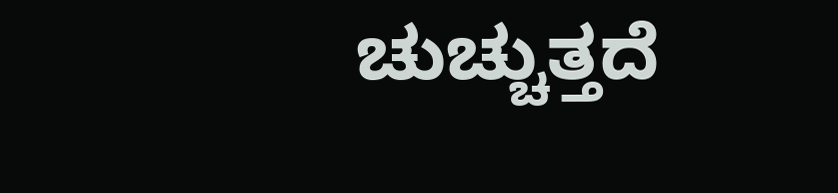ಚುಚ್ಚುತ್ತದೆ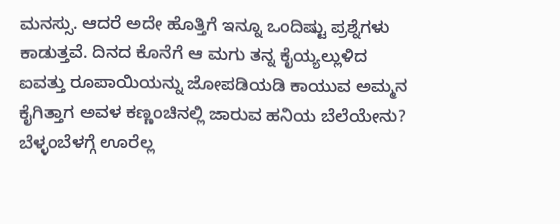ಮನಸ್ಸು. ಆದರೆ ಅದೇ ಹೊತ್ತಿಗೆ ಇನ್ನೂ ಒಂದಿಷ್ಟು ಪ್ರಶ್ನೆಗಳು ಕಾಡುತ್ತವೆ. ದಿನದ ಕೊನೆಗೆ ಆ ಮಗು ತನ್ನ ಕೈಯ್ಯಲ್ಲುಳಿದ ಐವತ್ತು ರೂಪಾಯಿಯನ್ನು ಜೋಪಡಿಯಡಿ ಕಾಯುವ ಅಮ್ಮನ ಕೈಗಿತ್ತಾಗ ಅವಳ ಕಣ್ಣಂಚಿನಲ್ಲಿ ಜಾರುವ ಹನಿಯ ಬೆಲೆಯೇನು? ಬೆಳ್ಳಂಬೆಳಗ್ಗೆ ಊರೆಲ್ಲ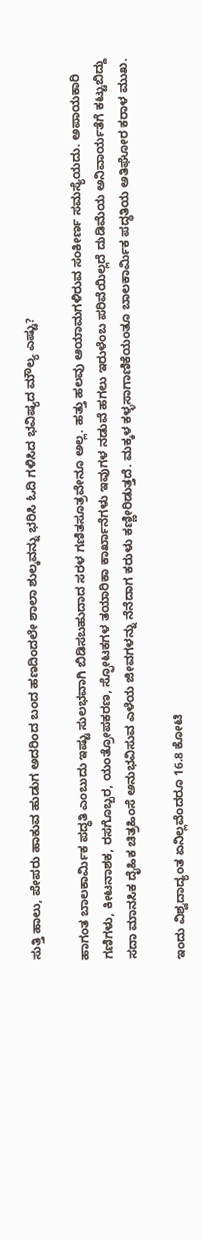ಸುತ್ತಿ ಹಾಲು, ಪೇಪರು ಹಾಕುವ ಹುಡುಗ ಅದರಿಂದ ಬಂದ ಹಣದಿಂದಲೇ ಶಾಲಾ ಶುಲ್ಕವನ್ನು ಭರಿಸಿ ಓದಿ ಗಳಿಸಿದ ಭವಿಷ್ಯದ ಮೌಲ್ಯ ಎಷ್ಟು?

ಹಾಗಂತ ಬಾಲಕಾರ್ಮಿಕ ಪದ್ಧತಿ ಎಂಬುದು ಇಷ್ಟು ಸುಲಭವಾಗಿ ಬಿಡಿಸಬಹುದಾದ ಸರಳ ಗಣಿತಸೂತ್ರವೇನೂ ಅಲ್ಲ. ಹತ್ತು ಹಲವು ಆಯಾಮಗಳಿರುವ ಸಂಕೀರ್ಣ ಸಮಸ್ಯೆಯದು. ಅಪಾಯಕಾರಿ ಗಣಿಗಳು, ಕೀಟನಾಶಕ, ರಸಗೊಬ್ಬರ, ಯಂತ್ರೋಪಕರಣ, ಸ್ಫೋಟಕಗಳ ತಯಾರಿಕಾ ಕಾರ್ಖಾನೆಗಳು ಇವುಗಳ ನಡುವೆ ಹಗಲು ಇರುಳೆಂಬ ಪರಿವೆಯಿಲ್ಲದೆ ದುಡಿಮೆಯ ಅನಿವಾರ್ಯತೆಗೆ ಕಟ್ಟುಬಿದ್ದು ಸದಾ ಮಾನಸಿಕ ದೈಹಿಕ ಚಿತ್ರಹಿಂಸೆ ಅನುಭವಿಸುವ ಎಳೆಯ ಜೀವಗಳನ್ನು ನೆನೆದಾಗ ಕರುಳು ಕಣ್ಣೀರಿಡುತ್ತದೆ. ಮಕ್ಕಳ ಕಳ್ಳಸಾಗಾಣಿಕೆಯಂತೂ ಬಾಲಕಾರ್ಮಿಕ ಪದ್ಧತಿಯ ಅತಿಘೋರ ಕರಾಳ ಮುಖ.

ಇಂದು ವಿಶ್ವದಾದ್ಯಂತ ಏನಿಲ್ಲವೆಂದರೂ 16.8 ಕೋಟಿ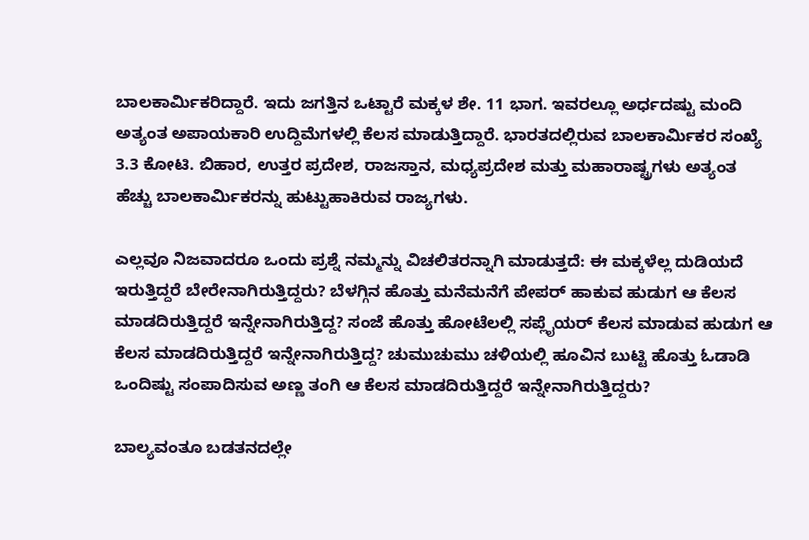ಬಾಲಕಾರ್ಮಿಕರಿದ್ದಾರೆ. ಇದು ಜಗತ್ತಿನ ಒಟ್ಟಾರೆ ಮಕ್ಕಳ ಶೇ. 11 ಭಾಗ. ಇವರಲ್ಲೂ ಅರ್ಧದಷ್ಟು ಮಂದಿ ಅತ್ಯಂತ ಅಪಾಯಕಾರಿ ಉದ್ದಿಮೆಗಳಲ್ಲಿ ಕೆಲಸ ಮಾಡುತ್ತಿದ್ದಾರೆ. ಭಾರತದಲ್ಲಿರುವ ಬಾಲಕಾರ್ಮಿಕರ ಸಂಖ್ಯೆ 3.3 ಕೋಟಿ. ಬಿಹಾರ, ಉತ್ತರ ಪ್ರದೇಶ, ರಾಜಸ್ತಾನ, ಮಧ್ಯಪ್ರದೇಶ ಮತ್ತು ಮಹಾರಾಷ್ಟ್ರಗಳು ಅತ್ಯಂತ ಹೆಚ್ಚು ಬಾಲಕಾರ್ಮಿಕರನ್ನು ಹುಟ್ಟುಹಾಕಿರುವ ರಾಜ್ಯಗಳು.

ಎಲ್ಲವೂ ನಿಜವಾದರೂ ಒಂದು ಪ್ರಶ್ನೆ ನಮ್ಮನ್ನು ವಿಚಲಿತರನ್ನಾಗಿ ಮಾಡುತ್ತದೆ: ಈ ಮಕ್ಕಳೆಲ್ಲ ದುಡಿಯದೆ ಇರುತ್ತಿದ್ದರೆ ಬೇರೇನಾಗಿರುತ್ತಿದ್ದರು? ಬೆಳಗ್ಗಿನ ಹೊತ್ತು ಮನೆಮನೆಗೆ ಪೇಪರ್ ಹಾಕುವ ಹುಡುಗ ಆ ಕೆಲಸ ಮಾಡದಿರುತ್ತಿದ್ದರೆ ಇನ್ನೇನಾಗಿರುತ್ತಿದ್ದ? ಸಂಜೆ ಹೊತ್ತು ಹೋಟೆಲಲ್ಲಿ ಸಪ್ಲೈಯರ್ ಕೆಲಸ ಮಾಡುವ ಹುಡುಗ ಆ ಕೆಲಸ ಮಾಡದಿರುತ್ತಿದ್ದರೆ ಇನ್ನೇನಾಗಿರುತ್ತಿದ್ದ? ಚುಮುಚುಮು ಚಳಿಯಲ್ಲಿ ಹೂವಿನ ಬುಟ್ಟಿ ಹೊತ್ತು ಓಡಾಡಿ ಒಂದಿಷ್ಟು ಸಂಪಾದಿಸುವ ಅಣ್ಣ ತಂಗಿ ಆ ಕೆಲಸ ಮಾಡದಿರುತ್ತಿದ್ದರೆ ಇನ್ನೇನಾಗಿರುತ್ತಿದ್ದರು?

ಬಾಲ್ಯವಂತೂ ಬಡತನದಲ್ಲೇ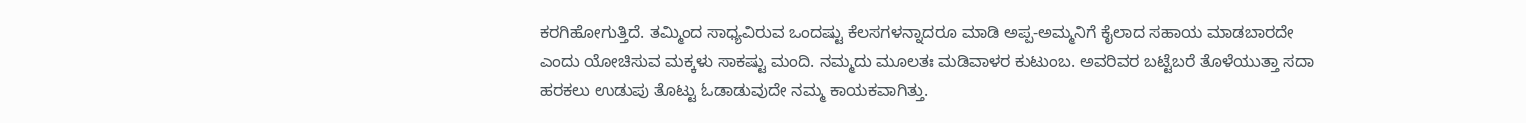ಕರಗಿಹೋಗುತ್ತಿದೆ. ತಮ್ಮಿಂದ ಸಾಧ್ಯವಿರುವ ಒಂದಷ್ಟು ಕೆಲಸಗಳನ್ನಾದರೂ ಮಾಡಿ ಅಪ್ಪ-ಅಮ್ಮನಿಗೆ ಕೈಲಾದ ಸಹಾಯ ಮಾಡಬಾರದೇ ಎಂದು ಯೋಚಿಸುವ ಮಕ್ಕಳು ಸಾಕಷ್ಟು ಮಂದಿ. ನಮ್ಮದು ಮೂಲತಃ ಮಡಿವಾಳರ ಕುಟುಂಬ. ಅವರಿವರ ಬಟ್ಟೆಬರೆ ತೊಳೆಯುತ್ತಾ ಸದಾ ಹರಕಲು ಉಡುಪು ತೊಟ್ಟು ಓಡಾಡುವುದೇ ನಮ್ಮ ಕಾಯಕವಾಗಿತ್ತು.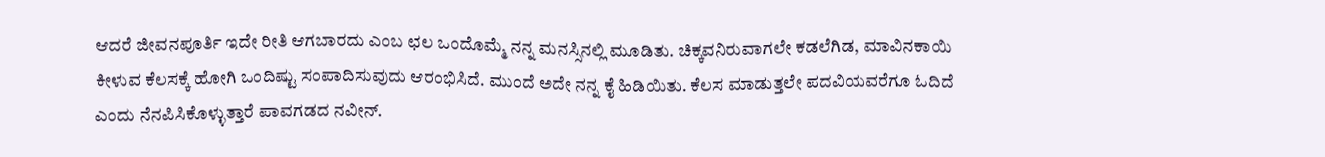ಆದರೆ ಜೀವನಪೂರ್ತಿ ಇದೇ ರೀತಿ ಆಗಬಾರದು ಎಂಬ ಛಲ ಒಂದೊಮ್ಮೆ ನನ್ನ ಮನಸ್ಸಿನಲ್ಲಿ ಮೂಡಿತು. ಚಿಕ್ಕವನಿರುವಾಗಲೇ ಕಡಲೆಗಿಡ, ಮಾವಿನಕಾಯಿ ಕೀಳುವ ಕೆಲಸಕ್ಕೆ ಹೋಗಿ ಒಂದಿಷ್ಟು ಸಂಪಾದಿಸುವುದು ಆರಂಭಿಸಿದೆ. ಮುಂದೆ ಅದೇ ನನ್ನ ಕೈ ಹಿಡಿಯಿತು. ಕೆಲಸ ಮಾಡುತ್ತಲೇ ಪದವಿಯವರೆಗೂ ಓದಿದೆ ಎಂದು ನೆನಪಿಸಿಕೊಳ್ಳುತ್ತಾರೆ ಪಾವಗಡದ ನವೀನ್.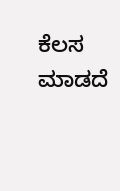ಕೆಲಸ ಮಾಡದೆ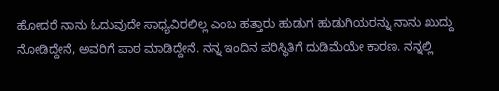ಹೋದರೆ ನಾನು ಓದುವುದೇ ಸಾಧ್ಯವಿರಲಿಲ್ಲ ಎಂಬ ಹತ್ತಾರು ಹುಡುಗ ಹುಡುಗಿಯರನ್ನು ನಾನು ಖುದ್ದು ನೋಡಿದ್ದೇನೆ, ಅವರಿಗೆ ಪಾಠ ಮಾಡಿದ್ದೇನೆ. ನನ್ನ ಇಂದಿನ ಪರಿಸ್ಥಿತಿಗೆ ದುಡಿಮೆಯೇ ಕಾರಣ. ನನ್ನಲ್ಲಿ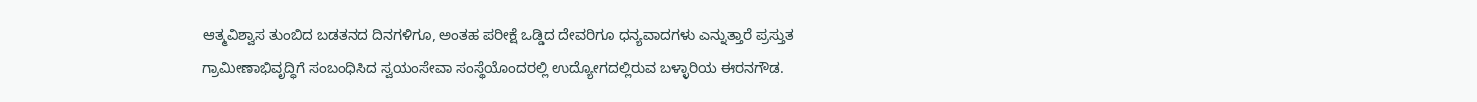ಆತ್ಮವಿಶ್ವಾಸ ತುಂಬಿದ ಬಡತನದ ದಿನಗಳಿಗೂ, ಅಂತಹ ಪರೀಕ್ಷೆ ಒಡ್ಡಿದ ದೇವರಿಗೂ ಧನ್ಯವಾದಗಳು ಎನ್ನುತ್ತಾರೆ ಪ್ರಸ್ತುತ ಗ್ರಾಮೀಣಾಭಿವೃದ್ಧಿಗೆ ಸಂಬಂಧಿಸಿದ ಸ್ವಯಂಸೇವಾ ಸಂಸ್ಥೆಯೊಂದರಲ್ಲಿ ಉದ್ಯೋಗದಲ್ಲಿರುವ ಬಳ್ಳಾರಿಯ ಈರನಗೌಡ.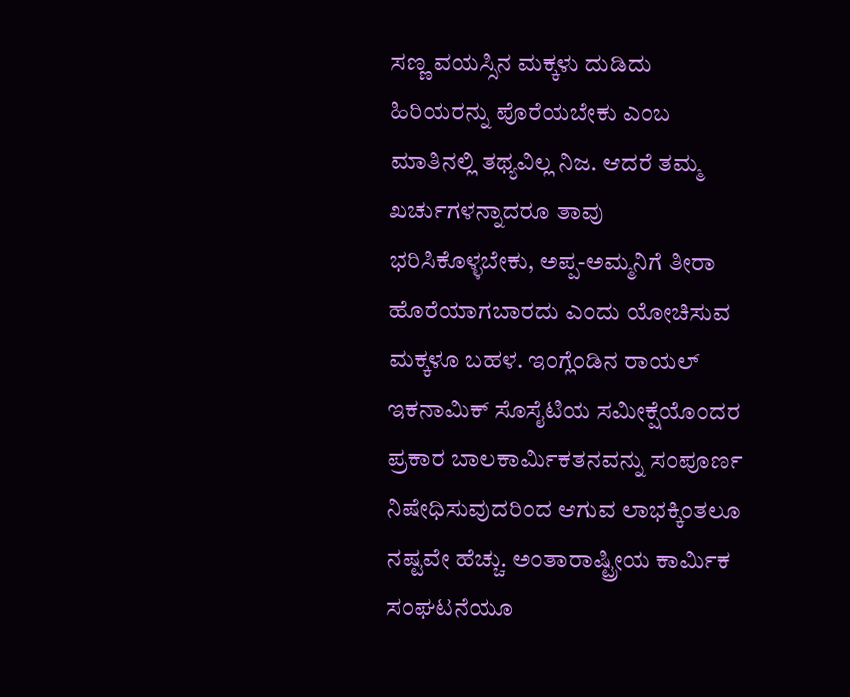ಸಣ್ಣ ವಯಸ್ಸಿನ ಮಕ್ಕಳು ದುಡಿದು ಹಿರಿಯರನ್ನು ಪೊರೆಯಬೇಕು ಎಂಬ ಮಾತಿನಲ್ಲಿ ತಥ್ಯವಿಲ್ಲ ನಿಜ. ಆದರೆ ತಮ್ಮ ಖರ್ಚುಗಳನ್ನಾದರೂ ತಾವು ಭರಿಸಿಕೊಳ್ಳಬೇಕು, ಅಪ್ಪ-ಅಮ್ಮನಿಗೆ ತೀರಾ ಹೊರೆಯಾಗಬಾರದು ಎಂದು ಯೋಚಿಸುವ ಮಕ್ಕಳೂ ಬಹಳ. ಇಂಗ್ಲೆಂಡಿನ ರಾಯಲ್ ಇಕನಾಮಿಕ್ ಸೊಸೈಟಿಯ ಸಮೀಕ್ಷೆಯೊಂದರ ಪ್ರಕಾರ ಬಾಲಕಾರ್ಮಿಕತನವನ್ನು ಸಂಪೂರ್ಣ ನಿಷೇಧಿಸುವುದರಿಂದ ಆಗುವ ಲಾಭಕ್ಕಿಂತಲೂ ನಷ್ಟವೇ ಹೆಚ್ಚು. ಅಂತಾರಾಷ್ಟ್ರೀಯ ಕಾರ್ಮಿಕ ಸಂಘಟನೆಯೂ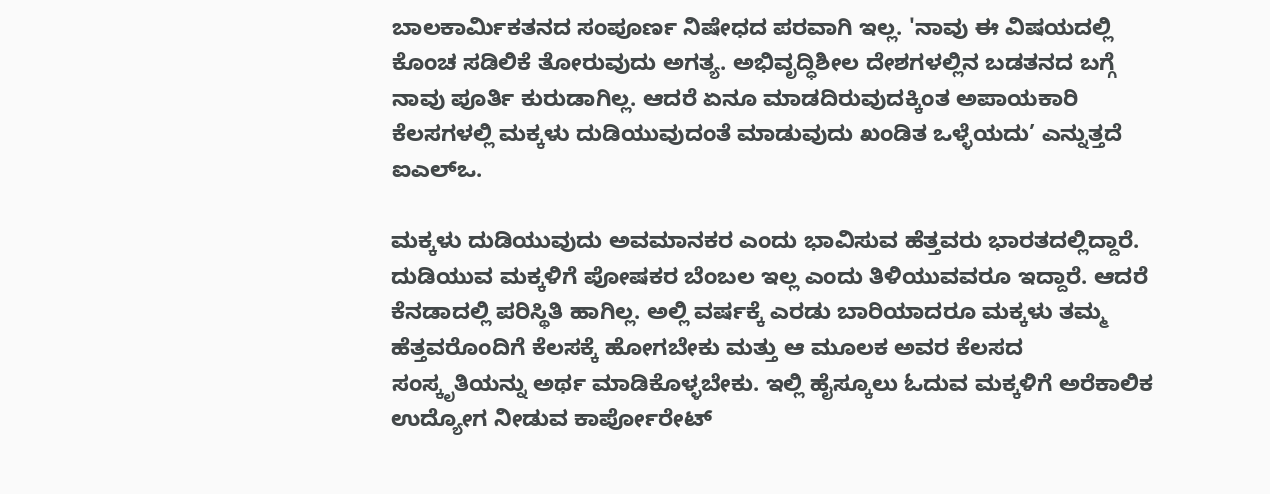ಬಾಲಕಾರ್ಮಿಕತನದ ಸಂಪೂರ್ಣ ನಿಷೇಧದ ಪರವಾಗಿ ಇಲ್ಲ. 'ನಾವು ಈ ವಿಷಯದಲ್ಲಿ ಕೊಂಚ ಸಡಿಲಿಕೆ ತೋರುವುದು ಅಗತ್ಯ. ಅಭಿವೃದ್ಧಿಶೀಲ ದೇಶಗಳಲ್ಲಿನ ಬಡತನದ ಬಗ್ಗೆ ನಾವು ಪೂರ್ತಿ ಕುರುಡಾಗಿಲ್ಲ. ಆದರೆ ಏನೂ ಮಾಡದಿರುವುದಕ್ಕಿಂತ ಅಪಾಯಕಾರಿ ಕೆಲಸಗಳಲ್ಲಿ ಮಕ್ಕಳು ದುಡಿಯುವುದಂತೆ ಮಾಡುವುದು ಖಂಡಿತ ಒಳ್ಳೆಯದು’ ಎನ್ನುತ್ತದೆ ಐಎಲ್‌ಒ.

ಮಕ್ಕಳು ದುಡಿಯುವುದು ಅವಮಾನಕರ ಎಂದು ಭಾವಿಸುವ ಹೆತ್ತವರು ಭಾರತದಲ್ಲಿದ್ದಾರೆ. ದುಡಿಯುವ ಮಕ್ಕಳಿಗೆ ಪೋಷಕರ ಬೆಂಬಲ ಇಲ್ಲ ಎಂದು ತಿಳಿಯುವವರೂ ಇದ್ದಾರೆ. ಆದರೆ ಕೆನಡಾದಲ್ಲಿ ಪರಿಸ್ಥಿತಿ ಹಾಗಿಲ್ಲ. ಅಲ್ಲಿ ವರ್ಷಕ್ಕೆ ಎರಡು ಬಾರಿಯಾದರೂ ಮಕ್ಕಳು ತಮ್ಮ ಹೆತ್ತವರೊಂದಿಗೆ ಕೆಲಸಕ್ಕೆ ಹೋಗಬೇಕು ಮತ್ತು ಆ ಮೂಲಕ ಅವರ ಕೆಲಸದ ಸಂಸ್ಕೃತಿಯನ್ನು ಅರ್ಥ ಮಾಡಿಕೊಳ್ಳಬೇಕು. ಇಲ್ಲಿ ಹೈಸ್ಕೂಲು ಓದುವ ಮಕ್ಕಳಿಗೆ ಅರೆಕಾಲಿಕ ಉದ್ಯೋಗ ನೀಡುವ ಕಾರ್ಪೋರೇಟ್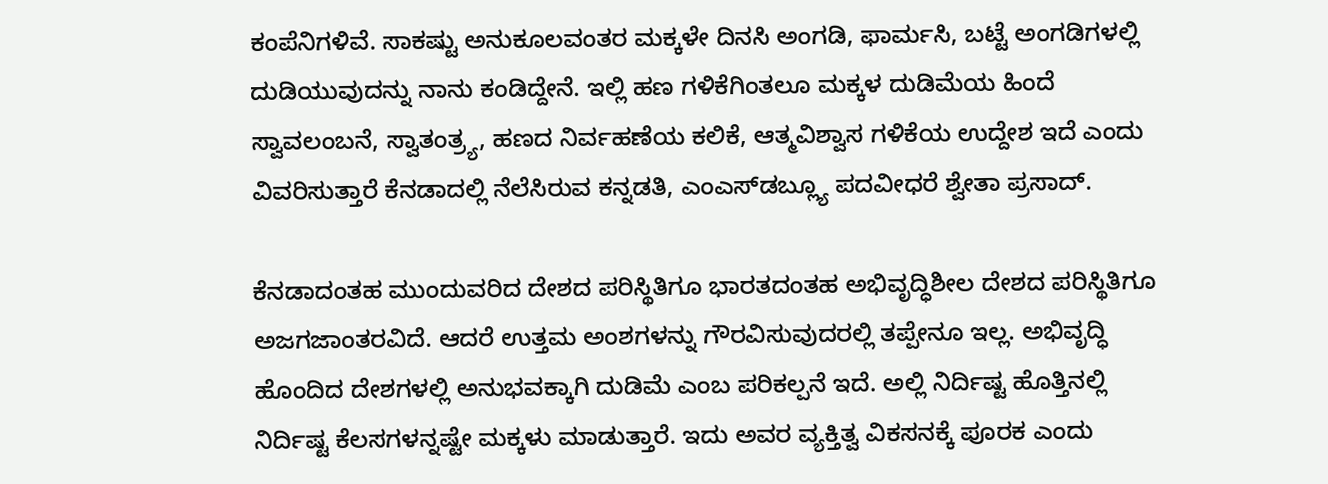ಕಂಪೆನಿಗಳಿವೆ. ಸಾಕಷ್ಟು ಅನುಕೂಲವಂತರ ಮಕ್ಕಳೇ ದಿನಸಿ ಅಂಗಡಿ, ಫಾರ್ಮಸಿ, ಬಟ್ಟೆ ಅಂಗಡಿಗಳಲ್ಲಿ ದುಡಿಯುವುದನ್ನು ನಾನು ಕಂಡಿದ್ದೇನೆ. ಇಲ್ಲಿ ಹಣ ಗಳಿಕೆಗಿಂತಲೂ ಮಕ್ಕಳ ದುಡಿಮೆಯ ಹಿಂದೆ ಸ್ವಾವಲಂಬನೆ, ಸ್ವಾತಂತ್ರ್ಯ, ಹಣದ ನಿರ್ವಹಣೆಯ ಕಲಿಕೆ, ಆತ್ಮವಿಶ್ವಾಸ ಗಳಿಕೆಯ ಉದ್ದೇಶ ಇದೆ ಎಂದು ವಿವರಿಸುತ್ತಾರೆ ಕೆನಡಾದಲ್ಲಿ ನೆಲೆಸಿರುವ ಕನ್ನಡತಿ, ಎಂಎಸ್‌ಡಬ್ಲ್ಯೂ ಪದವೀಧರೆ ಶ್ವೇತಾ ಪ್ರಸಾದ್.

ಕೆನಡಾದಂತಹ ಮುಂದುವರಿದ ದೇಶದ ಪರಿಸ್ಥಿತಿಗೂ ಭಾರತದಂತಹ ಅಭಿವೃದ್ಧಿಶೀಲ ದೇಶದ ಪರಿಸ್ಥಿತಿಗೂ ಅಜಗಜಾಂತರವಿದೆ. ಆದರೆ ಉತ್ತಮ ಅಂಶಗಳನ್ನು ಗೌರವಿಸುವುದರಲ್ಲಿ ತಪ್ಪೇನೂ ಇಲ್ಲ. ಅಭಿವೃದ್ಧಿ ಹೊಂದಿದ ದೇಶಗಳಲ್ಲಿ ಅನುಭವಕ್ಕಾಗಿ ದುಡಿಮೆ ಎಂಬ ಪರಿಕಲ್ಪನೆ ಇದೆ. ಅಲ್ಲಿ ನಿರ್ದಿಷ್ಟ ಹೊತ್ತಿನಲ್ಲಿ ನಿರ್ದಿಷ್ಟ ಕೆಲಸಗಳನ್ನಷ್ಟೇ ಮಕ್ಕಳು ಮಾಡುತ್ತಾರೆ. ಇದು ಅವರ ವ್ಯಕ್ತಿತ್ವ ವಿಕಸನಕ್ಕೆ ಪೂರಕ ಎಂದು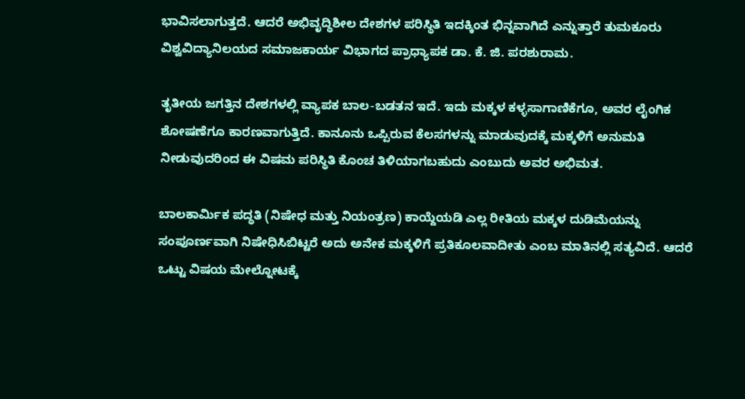ಭಾವಿಸಲಾಗುತ್ತದೆ. ಆದರೆ ಅಭಿವೃದ್ಧಿಶೀಲ ದೇಶಗಳ ಪರಿಸ್ಥಿತಿ ಇದಕ್ಕಿಂತ ಭಿನ್ನವಾಗಿದೆ ಎನ್ನುತ್ತಾರೆ ತುಮಕೂರು ವಿಶ್ವವಿದ್ಯಾನಿಲಯದ ಸಮಾಜಕಾರ್ಯ ವಿಭಾಗದ ಪ್ರಾಧ್ಯಾಪಕ ಡಾ. ಕೆ. ಜಿ. ಪರಶುರಾಮ.

ತೃತೀಯ ಜಗತ್ತಿನ ದೇಶಗಳಲ್ಲಿ ವ್ಯಾಪಕ ಬಾಲ-ಬಡತನ ಇದೆ. ಇದು ಮಕ್ಕಳ ಕಳ್ಳಸಾಗಾಣಿಕೆಗೂ, ಅವರ ಲೈಂಗಿಕ ಶೋಷಣೆಗೂ ಕಾರಣವಾಗುತ್ತಿದೆ. ಕಾನೂನು ಒಪ್ಪಿರುವ ಕೆಲಸಗಳನ್ನು ಮಾಡುವುದಕ್ಕೆ ಮಕ್ಕಳಿಗೆ ಅನುಮತಿ ನೀಡುವುದರಿಂದ ಈ ವಿಷಮ ಪರಿಸ್ಥಿತಿ ಕೊಂಚ ತಿಳಿಯಾಗಬಹುದು ಎಂಬುದು ಅವರ ಅಭಿಮತ.

ಬಾಲಕಾರ್ಮಿಕ ಪದ್ಧತಿ (ನಿಷೇಧ ಮತ್ತು ನಿಯಂತ್ರಣ) ಕಾಯ್ದೆಯಡಿ ಎಲ್ಲ ರೀತಿಯ ಮಕ್ಕಳ ದುಡಿಮೆಯನ್ನು ಸಂಪೂರ್ಣವಾಗಿ ನಿಷೇಧಿಸಿಬಿಟ್ಟರೆ ಅದು ಅನೇಕ ಮಕ್ಕಳಿಗೆ ಪ್ರತಿಕೂಲವಾದೀತು ಎಂಬ ಮಾತಿನಲ್ಲಿ ಸತ್ಯವಿದೆ. ಆದರೆ ಒಟ್ಟು ವಿಷಯ ಮೇಲ್ನೋಟಕ್ಕೆ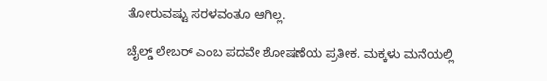ತೋರುವಷ್ಟು ಸರಳವಂತೂ ಆಗಿಲ್ಲ.

ಚೈಲ್ಡ್ ಲೇಬರ್ ಎಂಬ ಪದವೇ ಶೋಷಣೆಯ ಪ್ರತೀಕ. ಮಕ್ಕಳು ಮನೆಯಲ್ಲಿ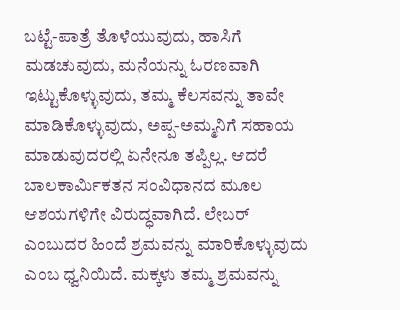ಬಟ್ಟೆ-ಪಾತ್ರೆ ತೊಳೆಯುವುದು, ಹಾಸಿಗೆ ಮಡಚುವುದು, ಮನೆಯನ್ನು ಓರಣವಾಗಿ ಇಟ್ಟುಕೊಳ್ಳುವುದು, ತಮ್ಮ ಕೆಲಸವನ್ನು ತಾವೇ ಮಾಡಿಕೊಳ್ಳುವುದು, ಅಪ್ಪ-ಅಮ್ಮನಿಗೆ ಸಹಾಯ ಮಾಡುವುದರಲ್ಲಿ ಏನೇನೂ ತಪ್ಪಿಲ್ಲ. ಆದರೆ ಬಾಲಕಾರ್ಮಿಕತನ ಸಂವಿಧಾನದ ಮೂಲ ಆಶಯಗಳಿಗೇ ವಿರುದ್ಧವಾಗಿದೆ. ಲೇಬರ್ ಎಂಬುದರ ಹಿಂದೆ ಶ್ರಮವನ್ನು ಮಾರಿಕೊಳ್ಳುವುದು ಎಂಬ ಧ್ವನಿಯಿದೆ. ಮಕ್ಕಳು ತಮ್ಮ ಶ್ರಮವನ್ನು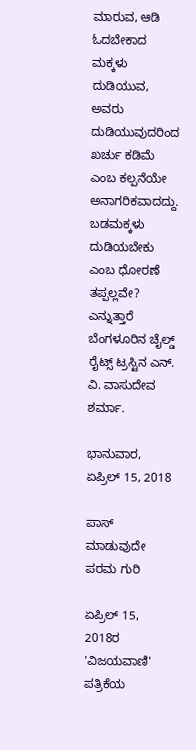ಮಾರುವ, ಆಡಿ ಓದಬೇಕಾದ ಮಕ್ಕಳು ದುಡಿಯುವ, ಅವರು ದುಡಿಯುವುದರಿಂದ ಖರ್ಚು ಕಡಿಮೆ ಎಂಬ ಕಲ್ಪನೆಯೇ ಅನಾಗರಿಕವಾದದ್ದು. ಬಡಮಕ್ಕಳು ದುಡಿಯಬೇಕು ಎಂಬ ಧೋರಣೆ ತಪ್ಪಲ್ಲವೇ? ಎನ್ನುತ್ತಾರೆ ಬೆಂಗಳೂರಿನ ಚೈಲ್ಡ್ ರೈಟ್ಸ್ ಟ್ರಸ್ಟಿನ ಎನ್. ವಿ. ವಾಸುದೇವ ಶರ್ಮಾ.

ಭಾನುವಾರ, ಏಪ್ರಿಲ್ 15, 2018

ಪಾಸ್ ಮಾಡುವುದೇ ಪರಮ ಗುರಿ

ಏಪ್ರಿಲ್ 15, 2018ರ 'ವಿಜಯವಾಣಿ' ಪತ್ರಿಕೆಯ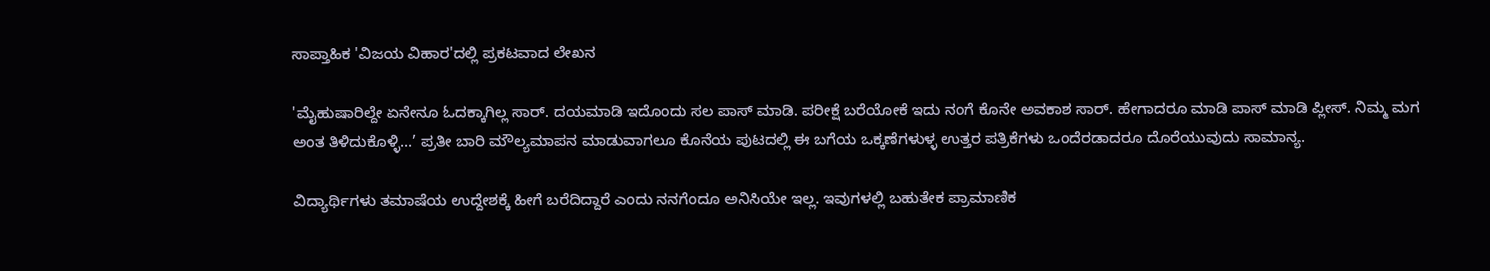ಸಾಪ್ತಾಹಿಕ 'ವಿಜಯ ವಿಹಾರ'ದಲ್ಲಿ ಪ್ರಕಟವಾದ ಲೇಖನ

'ಮೈಹುಷಾರಿಲ್ದೇ ಏನೇನೂ ಓದಕ್ಕಾಗಿಲ್ಲ ಸಾರ್. ದಯಮಾಡಿ ಇದೊಂದು ಸಲ ಪಾಸ್ ಮಾಡಿ. ಪರೀಕ್ಷೆ ಬರೆಯೋಕೆ ಇದು ನಂಗೆ ಕೊನೇ ಅವಕಾಶ ಸಾರ್. ಹೇಗಾದರೂ ಮಾಡಿ ಪಾಸ್ ಮಾಡಿ ಪ್ಲೀಸ್. ನಿಮ್ಮ ಮಗ ಅಂತ ತಿಳಿದುಕೊಳ್ಳಿ...’ ಪ್ರತೀ ಬಾರಿ ಮೌಲ್ಯಮಾಪನ ಮಾಡುವಾಗಲೂ ಕೊನೆಯ ಪುಟದಲ್ಲಿ ಈ ಬಗೆಯ ಒಕ್ಕಣೆಗಳುಳ್ಳ ಉತ್ತರ ಪತ್ರಿಕೆಗಳು ಒಂದೆರಡಾದರೂ ದೊರೆಯುವುದು ಸಾಮಾನ್ಯ.

ವಿದ್ಯಾರ್ಥಿಗಳು ತಮಾಷೆಯ ಉದ್ದೇಶಕ್ಕೆ ಹೀಗೆ ಬರೆದಿದ್ದಾರೆ ಎಂದು ನನಗೆಂದೂ ಅನಿಸಿಯೇ ಇಲ್ಲ. ಇವುಗಳಲ್ಲಿ ಬಹುತೇಕ ಪ್ರಾಮಾಣಿಕ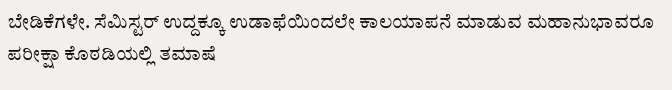ಬೇಡಿಕೆಗಳೇ. ಸೆಮಿಸ್ಟರ್ ಉದ್ದಕ್ಕೂ ಉಡಾಫೆಯಿಂದಲೇ ಕಾಲಯಾಪನೆ ಮಾಡುವ ಮಹಾನುಭಾವರೂ ಪರೀಕ್ಷಾ ಕೊಠಡಿಯಲ್ಲಿ ತಮಾಷೆ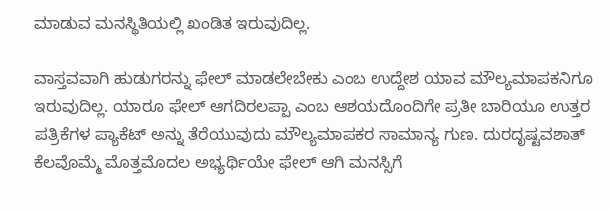ಮಾಡುವ ಮನಸ್ಥಿತಿಯಲ್ಲಿ ಖಂಡಿತ ಇರುವುದಿಲ್ಲ.

ವಾಸ್ತವವಾಗಿ ಹುಡುಗರನ್ನು ಫೇಲ್ ಮಾಡಲೇಬೇಕು ಎಂಬ ಉದ್ದೇಶ ಯಾವ ಮೌಲ್ಯಮಾಪಕನಿಗೂ ಇರುವುದಿಲ್ಲ. ಯಾರೂ ಫೇಲ್ ಆಗದಿರಲಪ್ಪಾ ಎಂಬ ಆಶಯದೊಂದಿಗೇ ಪ್ರತೀ ಬಾರಿಯೂ ಉತ್ತರ ಪತ್ರಿಕೆಗಳ ಪ್ಯಾಕೆಟ್ ಅನ್ನು ತೆರೆಯುವುದು ಮೌಲ್ಯಮಾಪಕರ ಸಾಮಾನ್ಯ ಗುಣ. ದುರದೃಷ್ಟವಶಾತ್ ಕೆಲವೊಮ್ಮೆ ಮೊತ್ತಮೊದಲ ಅಭ್ಯರ್ಥಿಯೇ ಫೇಲ್ ಆಗಿ ಮನಸ್ಸಿಗೆ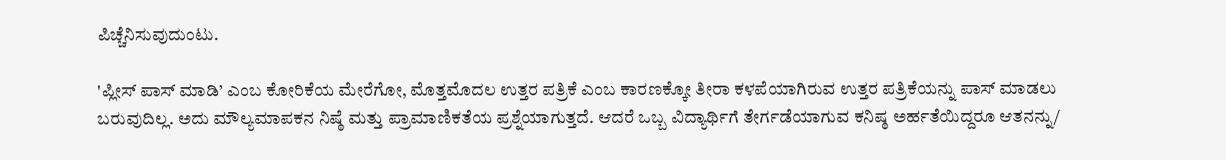ಪಿಚ್ಚೆನಿಸುವುದುಂಟು.

'ಪ್ಲೀಸ್ ಪಾಸ್ ಮಾಡಿ’ ಎಂಬ ಕೋರಿಕೆಯ ಮೇರೆಗೋ, ಮೊತ್ತಮೊದಲ ಉತ್ತರ ಪತ್ರಿಕೆ ಎಂಬ ಕಾರಣಕ್ಕೋ ತೀರಾ ಕಳಪೆಯಾಗಿರುವ ಉತ್ತರ ಪತ್ರಿಕೆಯನ್ನು ಪಾಸ್ ಮಾಡಲು ಬರುವುದಿಲ್ಲ. ಅದು ಮೌಲ್ಯಮಾಪಕನ ನಿಷ್ಠೆ ಮತ್ತು ಪ್ರಾಮಾಣಿಕತೆಯ ಪ್ರಶ್ನೆಯಾಗುತ್ತದೆ. ಆದರೆ ಒಬ್ಬ ವಿದ್ಯಾರ್ಥಿಗೆ ತೇರ್ಗಡೆಯಾಗುವ ಕನಿಷ್ಠ ಅರ್ಹತೆಯಿದ್ದರೂ ಆತನನ್ನು/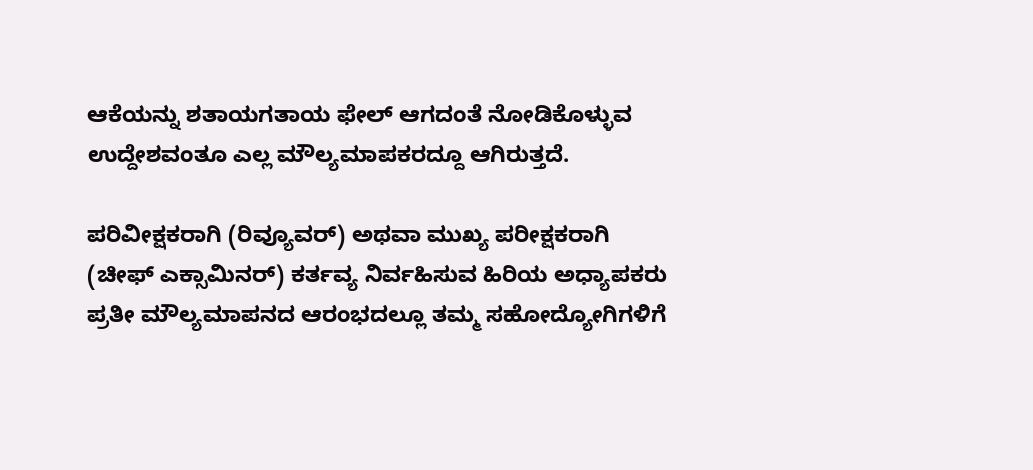ಆಕೆಯನ್ನು ಶತಾಯಗತಾಯ ಫೇಲ್ ಆಗದಂತೆ ನೋಡಿಕೊಳ್ಳುವ ಉದ್ದೇಶವಂತೂ ಎಲ್ಲ ಮೌಲ್ಯಮಾಪಕರದ್ದೂ ಆಗಿರುತ್ತದೆ.

ಪರಿವೀಕ್ಷಕರಾಗಿ (ರಿವ್ಯೂವರ್) ಅಥವಾ ಮುಖ್ಯ ಪರೀಕ್ಷಕರಾಗಿ (ಚೀಫ್ ಎಕ್ಸಾಮಿನರ್) ಕರ್ತವ್ಯ ನಿರ್ವಹಿಸುವ ಹಿರಿಯ ಅಧ್ಯಾಪಕರು ಪ್ರತೀ ಮೌಲ್ಯಮಾಪನದ ಆರಂಭದಲ್ಲೂ ತಮ್ಮ ಸಹೋದ್ಯೋಗಿಗಳಿಗೆ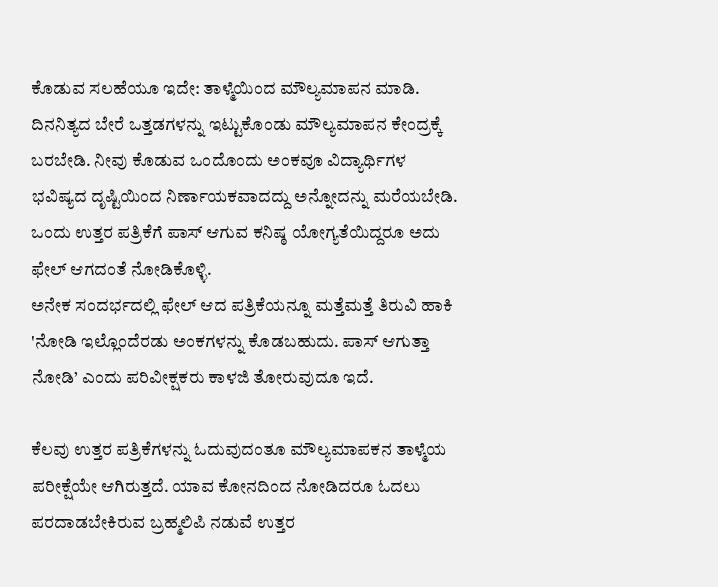ಕೊಡುವ ಸಲಹೆಯೂ ಇದೇ: ತಾಳ್ಮೆಯಿಂದ ಮೌಲ್ಯಮಾಪನ ಮಾಡಿ. ದಿನನಿತ್ಯದ ಬೇರೆ ಒತ್ತಡಗಳನ್ನು ಇಟ್ಟುಕೊಂಡು ಮೌಲ್ಯಮಾಪನ ಕೇಂದ್ರಕ್ಕೆ ಬರಬೇಡಿ. ನೀವು ಕೊಡುವ ಒಂದೊಂದು ಅಂಕವೂ ವಿದ್ಯಾರ್ಥಿಗಳ ಭವಿಷ್ಯದ ದೃಷ್ಟಿಯಿಂದ ನಿರ್ಣಾಯಕವಾದದ್ದು ಅನ್ನೋದನ್ನು ಮರೆಯಬೇಡಿ. ಒಂದು ಉತ್ತರ ಪತ್ರಿಕೆಗೆ ಪಾಸ್ ಆಗುವ ಕನಿಷ್ಠ ಯೋಗ್ಯತೆಯಿದ್ದರೂ ಅದು ಫೇಲ್ ಆಗದಂತೆ ನೋಡಿಕೊಳ್ಳಿ.
ಅನೇಕ ಸಂದರ್ಭದಲ್ಲಿ ಫೇಲ್ ಆದ ಪತ್ರಿಕೆಯನ್ನೂ ಮತ್ತೆಮತ್ತೆ ತಿರುವಿ ಹಾಕಿ 'ನೋಡಿ ಇಲ್ಲೊಂದೆರಡು ಅಂಕಗಳನ್ನು ಕೊಡಬಹುದು. ಪಾಸ್ ಆಗುತ್ತಾ ನೋಡಿ’ ಎಂದು ಪರಿವೀಕ್ಷಕರು ಕಾಳಜಿ ತೋರುವುದೂ ಇದೆ.

ಕೆಲವು ಉತ್ತರ ಪತ್ರಿಕೆಗಳನ್ನು ಓದುವುದಂತೂ ಮೌಲ್ಯಮಾಪಕನ ತಾಳ್ಮೆಯ ಪರೀಕ್ಷೆಯೇ ಆಗಿರುತ್ತದೆ. ಯಾವ ಕೋನದಿಂದ ನೋಡಿದರೂ ಓದಲು ಪರದಾಡಬೇಕಿರುವ ಬ್ರಹ್ಮಲಿಪಿ ನಡುವೆ ಉತ್ತರ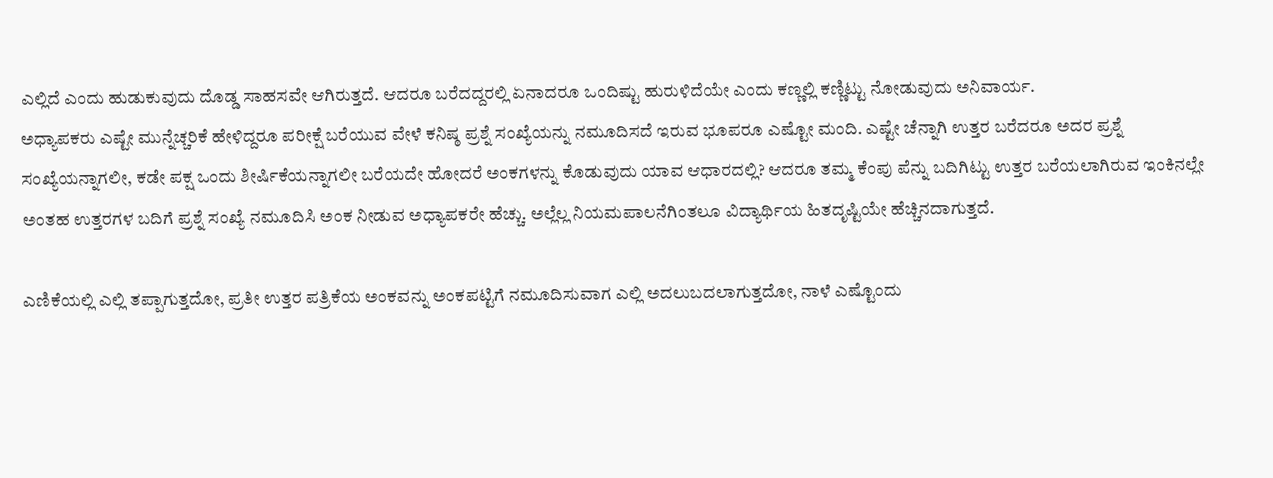ಎಲ್ಲಿದೆ ಎಂದು ಹುಡುಕುವುದು ದೊಡ್ಡ ಸಾಹಸವೇ ಆಗಿರುತ್ತದೆ. ಆದರೂ ಬರೆದದ್ದರಲ್ಲಿ ಏನಾದರೂ ಒಂದಿಷ್ಟು ಹುರುಳಿದೆಯೇ ಎಂದು ಕಣ್ಣಲ್ಲಿ ಕಣ್ಣಿಟ್ಟು ನೋಡುವುದು ಅನಿವಾರ್ಯ.
ಅಧ್ಯಾಪಕರು ಎಷ್ಟೇ ಮುನ್ನೆಚ್ಚರಿಕೆ ಹೇಳಿದ್ದರೂ ಪರೀಕ್ಷೆ ಬರೆಯುವ ವೇಳೆ ಕನಿಷ್ಠ ಪ್ರಶ್ನೆ ಸಂಖ್ಯೆಯನ್ನು ನಮೂದಿಸದೆ ಇರುವ ಭೂಪರೂ ಎಷ್ಟೋ ಮಂದಿ. ಎಷ್ಟೇ ಚೆನ್ನಾಗಿ ಉತ್ತರ ಬರೆದರೂ ಅದರ ಪ್ರಶ್ನೆ ಸಂಖ್ಯೆಯನ್ನಾಗಲೀ, ಕಡೇ ಪಕ್ಷ ಒಂದು ಶೀರ್ಷಿಕೆಯನ್ನಾಗಲೀ ಬರೆಯದೇ ಹೋದರೆ ಅಂಕಗಳನ್ನು ಕೊಡುವುದು ಯಾವ ಆಧಾರದಲ್ಲಿ? ಆದರೂ ತಮ್ಮ ಕೆಂಪು ಪೆನ್ನು ಬದಿಗಿಟ್ಟು ಉತ್ತರ ಬರೆಯಲಾಗಿರುವ ಇಂಕಿನಲ್ಲೇ ಅಂತಹ ಉತ್ತರಗಳ ಬದಿಗೆ ಪ್ರಶ್ನೆ ಸಂಖ್ಯೆ ನಮೂದಿಸಿ ಅಂಕ ನೀಡುವ ಅಧ್ಯಾಪಕರೇ ಹೆಚ್ಚು. ಅಲ್ಲೆಲ್ಲ ನಿಯಮಪಾಲನೆಗಿಂತಲೂ ವಿದ್ಯಾರ್ಥಿಯ ಹಿತದೃಷ್ಟಿಯೇ ಹೆಚ್ಚಿನದಾಗುತ್ತದೆ.

ಎಣಿಕೆಯಲ್ಲಿ ಎಲ್ಲಿ ತಪ್ಪಾಗುತ್ತದೋ, ಪ್ರತೀ ಉತ್ತರ ಪತ್ರಿಕೆಯ ಅಂಕವನ್ನು ಅಂಕಪಟ್ಟಿಗೆ ನಮೂದಿಸುವಾಗ ಎಲ್ಲಿ ಅದಲುಬದಲಾಗುತ್ತದೋ, ನಾಳೆ ಎಷ್ಟೊಂದು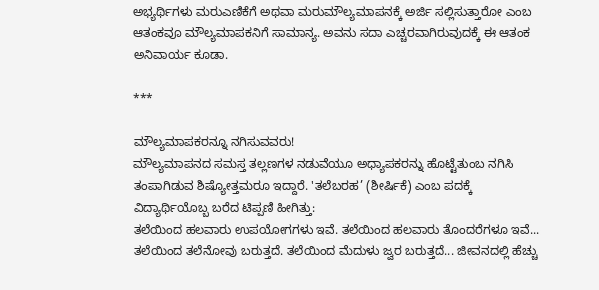ಅಭ್ಯರ್ಥಿಗಳು ಮರುಎಣಿಕೆಗೆ ಅಥವಾ ಮರುಮೌಲ್ಯಮಾಪನಕ್ಕೆ ಅರ್ಜಿ ಸಲ್ಲಿಸುತ್ತಾರೋ ಎಂಬ ಆತಂಕವೂ ಮೌಲ್ಯಮಾಪಕನಿಗೆ ಸಾಮಾನ್ಯ. ಅವನು ಸದಾ ಎಚ್ಚರವಾಗಿರುವುದಕ್ಕೆ ಈ ಆತಂಕ ಅನಿವಾರ್ಯ ಕೂಡಾ.

***

ಮೌಲ್ಯಮಾಪಕರನ್ನೂ ನಗಿಸುವವರು!
ಮೌಲ್ಯಮಾಪನದ ಸಮಸ್ತ ತಲ್ಲಣಗಳ ನಡುವೆಯೂ ಅಧ್ಯಾಪಕರನ್ನು ಹೊಟ್ಟೆತುಂಬ ನಗಿಸಿ ತಂಪಾಗಿಡುವ ಶಿಷ್ಯೋತ್ತಮರೂ ಇದ್ದಾರೆ. 'ತಲೆಬರಹ’ (ಶೀರ್ಷಿಕೆ) ಎಂಬ ಪದಕ್ಕೆ ವಿದ್ಯಾರ್ಥಿಯೊಬ್ಬ ಬರೆದ ಟಿಪ್ಪಣಿ ಹೀಗಿತ್ತು:
ತಲೆಯಿಂದ ಹಲವಾರು ಉಪಯೋಗಗಳು ಇವೆ. ತಲೆಯಿಂದ ಹಲವಾರು ತೊಂದರೆಗಳೂ ಇವೆ... ತಲೆಯಿಂದ ತಲೆನೋವು ಬರುತ್ತದೆ. ತಲೆಯಿಂದ ಮೆದುಳು ಜ್ವರ ಬರುತ್ತದೆ... ಜೀವನದಲ್ಲಿ ಹೆಚ್ಚು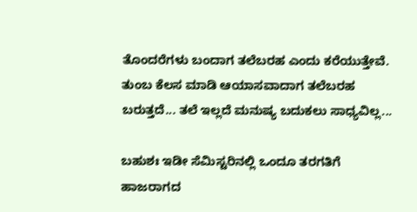ತೊಂದರೆಗಳು ಬಂದಾಗ ತಲೆಬರಹ ಎಂದು ಕರೆಯುತ್ತೇವೆ. ತುಂಬ ಕೆಲಸ ಮಾಡಿ ಆಯಾಸವಾದಾಗ ತಲೆಬರಹ ಬರುತ್ತದೆ... ತಲೆ ಇಲ್ಲದೆ ಮನುಷ್ಯ ಬದುಕಲು ಸಾಧ್ಯವಿಲ್ಲ...

ಬಹುಶಃ ಇಡೀ ಸೆಮಿಸ್ಟರಿನಲ್ಲಿ ಒಂದೂ ತರಗತಿಗೆ ಹಾಜರಾಗದ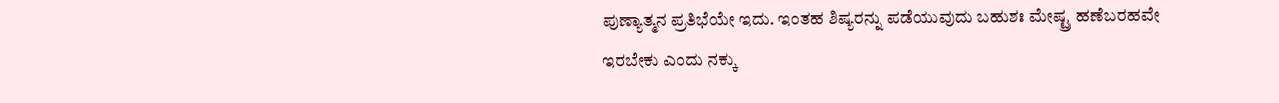ಪುಣ್ಯಾತ್ಮನ ಪ್ರತಿಭೆಯೇ ಇದು. ಇಂತಹ ಶಿಷ್ಯರನ್ನು ಪಡೆಯುವುದು ಬಹುಶಃ ಮೇಷ್ಟ್ರ ಹಣೆಬರಹವೇ ಇರಬೇಕು ಎಂದು ನಕ್ಕು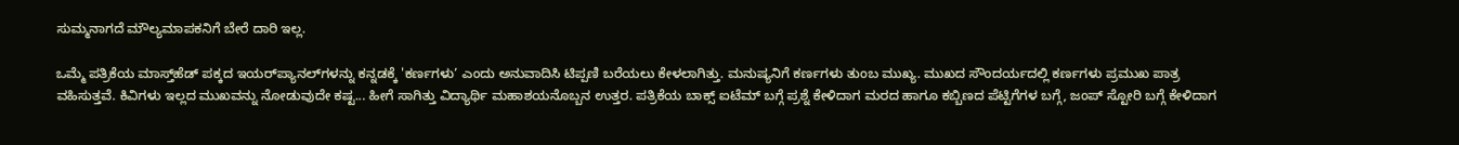ಸುಮ್ಮನಾಗದೆ ಮೌಲ್ಯಮಾಪಕನಿಗೆ ಬೇರೆ ದಾರಿ ಇಲ್ಲ.

ಒಮ್ಮೆ ಪತ್ರಿಕೆಯ ಮಾಸ್ತ್‌ಹೆಡ್ ಪಕ್ಕದ ಇಯರ್‌ಪ್ಯಾನಲ್‌ಗಳನ್ನು ಕನ್ನಡಕ್ಕೆ 'ಕರ್ಣಗಳು’ ಎಂದು ಅನುವಾದಿಸಿ ಟಿಪ್ಪಣಿ ಬರೆಯಲು ಕೇಳಲಾಗಿತ್ತು. ಮನುಷ್ಯನಿಗೆ ಕರ್ಣಗಳು ತುಂಬ ಮುಖ್ಯ. ಮುಖದ ಸೌಂದರ್ಯದಲ್ಲಿ ಕರ್ಣಗಳು ಪ್ರಮುಖ ಪಾತ್ರ ವಹಿಸುತ್ತವೆ. ಕಿವಿಗಳು ಇಲ್ಲದ ಮುಖವನ್ನು ನೋಡುವುದೇ ಕಷ್ಟ... ಹೀಗೆ ಸಾಗಿತ್ತು ವಿದ್ಯಾರ್ಥಿ ಮಹಾಶಯನೊಬ್ಬನ ಉತ್ತರ. ಪತ್ರಿಕೆಯ ಬಾಕ್ಸ್ ಐಟೆಮ್ ಬಗ್ಗೆ ಪ್ರಶ್ನೆ ಕೇಳಿದಾಗ ಮರದ ಹಾಗೂ ಕಬ್ಬಿಣದ ಪೆಟ್ಟಿಗೆಗಳ ಬಗ್ಗೆ, ಜಂಪ್ ಸ್ಟೋರಿ ಬಗ್ಗೆ ಕೇಳಿದಾಗ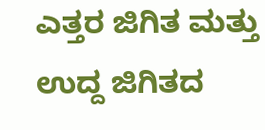ಎತ್ತರ ಜಿಗಿತ ಮತ್ತು ಉದ್ದ ಜಿಗಿತದ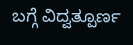ಬಗ್ಗೆ ವಿದ್ವತ್ಪೂರ್ಣ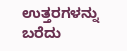ಉತ್ತರಗಳನ್ನು ಬರೆದು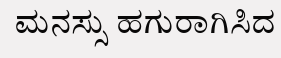ಮನಸ್ಸು ಹಗುರಾಗಿಸಿದ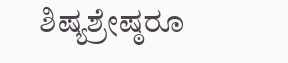ಶಿಷ್ಯಶ್ರೇಷ್ಠರೂ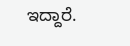ಇದ್ದಾರೆ.